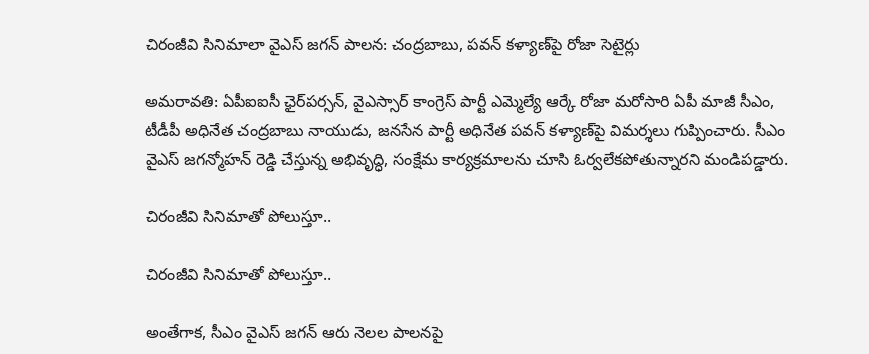చిరంజీవి సినిమాలా వైఎస్ జగన్ పాలన: చంద్రబాబు, పవన్ కళ్యాణ్‌పై రోజా సెటైర్లు

అమరావతి: ఏపీఐఐసీ ఛైర్‌పర్సన్, వైఎస్సార్ కాంగ్రెస్ పార్టీ ఎమ్మెల్యే ఆర్కే రోజా మరోసారి ఏపీ మాజీ సీఎం, టీడీపీ అధినేత చంద్రబాబు నాయుడు, జనసేన పార్టీ అధినేత పవన్ కళ్యాణ్‌పై విమర్శలు గుప్పించారు. సీఎం వైఎస్ జగన్మోహన్ రెడ్డి చేస్తున్న అభివృద్ధి, సంక్షేమ కార్యక్రమాలను చూసి ఓర్వలేకపోతున్నారని మండిపడ్డారు.

చిరంజీవి సినిమాతో పోలుస్తూ..

చిరంజీవి సినిమాతో పోలుస్తూ..

అంతేగాక, సీఎం వైఎస్ జగన్ ఆరు నెలల పాలనపై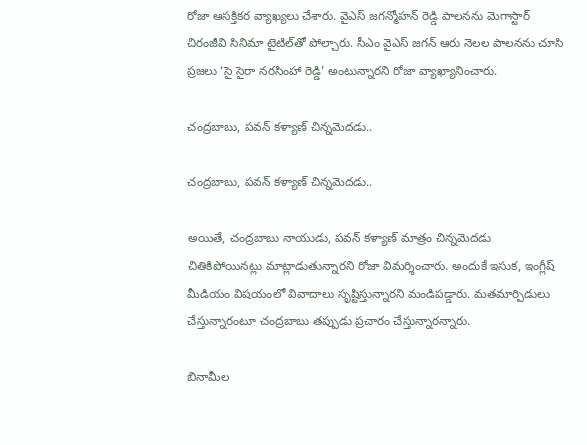రోజా ఆసక్తికర వ్యాఖ్యలు చేశారు. వైఎస్ జగన్మోహన్ రెడ్డి పాలనను మెగాస్టార్ చిరంజీవి సినిమా టైటిల్‌తో పోల్చారు. సీఎం వైఎస్ జగన్ ఆరు నెలల పాలనను చూసి ప్రజలు ‘సై సైరా నరసింహా రెడ్డి' అంటున్నారని రోజా వ్యాఖ్యానించారు.

చంద్రబాబు, పవన్ కళ్యాణ్ చిన్నమెదడు..

చంద్రబాబు, పవన్ కళ్యాణ్ చిన్నమెదడు..

అయితే, చంద్రబాబు నాయుడు, పవన్ కళ్యాణ్ మాత్రం చిన్నమెదడు చితికిపోయినట్లు మాట్లాడుతున్నారని రోజా విమర్శించారు. అందుకే ఇసుక, ఇంగ్లీష్ మీడియం విషయంలో వివాదాలు సృష్టిస్తున్నారని మండిపడ్డారు. మతమార్పిడులు చేస్తున్నారంటూ చంద్రబాబు తప్పుడు ప్రచారం చేస్తున్నారన్నారు.

బినామీల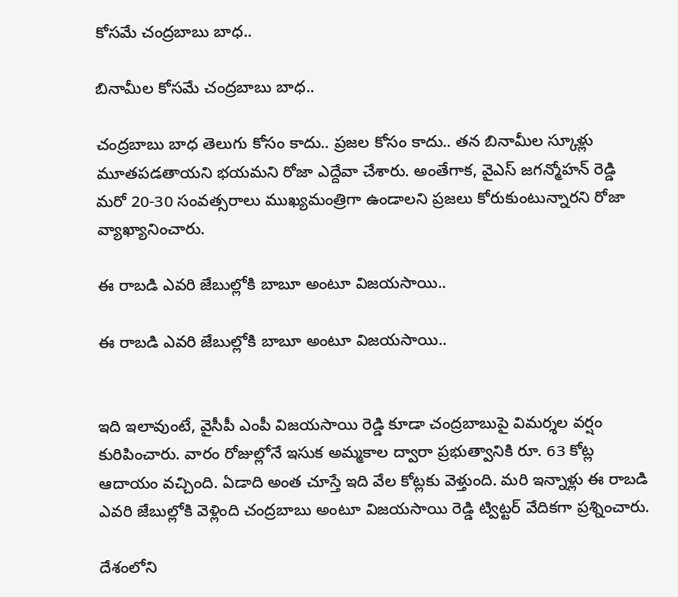కోసమే చంద్రబాబు బాధ..

బినామీల కోసమే చంద్రబాబు బాధ..

చంద్రబాబు బాధ తెలుగు కోసం కాదు.. ప్రజల కోసం కాదు.. తన బినామీల స్కూళ్లు మూతపడతాయని భయమని రోజా ఎద్దేవా చేశారు. అంతేగాక, వైఎస్ జగన్మోహన్ రెడ్డి మరో 20-30 సంవత్సరాలు ముఖ్యమంత్రిగా ఉండాలని ప్రజలు కోరుకుంటున్నారని రోజా వ్యాఖ్యానించారు.

ఈ రాబడి ఎవరి జేబుల్లోకి బాబూ అంటూ విజయసాయి..

ఈ రాబడి ఎవరి జేబుల్లోకి బాబూ అంటూ విజయసాయి..


ఇది ఇలావుంటే, వైసీపీ ఎంపీ విజయసాయి రెడ్డి కూడా చంద్రబాబుపై విమర్శల వర్షం కురిపించారు. వారం రోజుల్లోనే ఇసుక అమ్మకాల ద్వారా ప్రభుత్వానికి రూ. 63 కోట్ల ఆదాయం వచ్చింది. ఏడాది అంత చూస్తే ఇది వేల కోట్లకు వెళ్తుంది. మరి ఇన్నాళ్లు ఈ రాబడి ఎవరి జేబుల్లోకి వెళ్లింది చంద్రబాబు అంటూ విజయసాయి రెడ్డి ట్విట్టర్ వేదికగా ప్రశ్నించారు.

దేశంలోని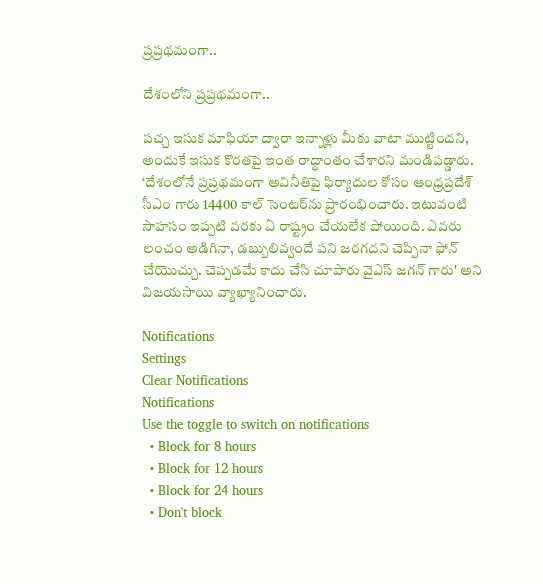ప్రప్రథమంగా..

దేశంలోని ప్రప్రథమంగా..

పచ్చ ఇసుక మాఫియా ద్వారా ఇన్నాళ్లు మీకు వాటా ముట్టిందని, అందుకే ఇసుక కొరతపై ఇంత రాద్ధాంతం చేశారని మండిపడ్డారు. ‘దేశంలోనే ప్రప్రథమంగా అవినీతిపై ఫిర్యాదుల కోసం ఆంధ్రప్రదేశ్ సీఎం గారు 14400 కాల్ సెంటర్‌ను ప్రారంభించారు. ఇటువంటి సాహసం ఇప్పటి వరకు ఏ రాష్ట్రం చేయలేక పోయింది. ఎవరు లంచం అడిగినా, డబ్బులివ్వందే పని జరగదని చెప్పినా ఫోన్ చేయొచ్చు. చెప్పడమే కాదు చేసి చూపారు వైఎస్ జగన్ గారు' అని విజయసాయి వ్యాఖ్యానించారు.

Notifications
Settings
Clear Notifications
Notifications
Use the toggle to switch on notifications
  • Block for 8 hours
  • Block for 12 hours
  • Block for 24 hours
  • Don't block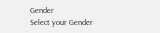Gender
Select your Gender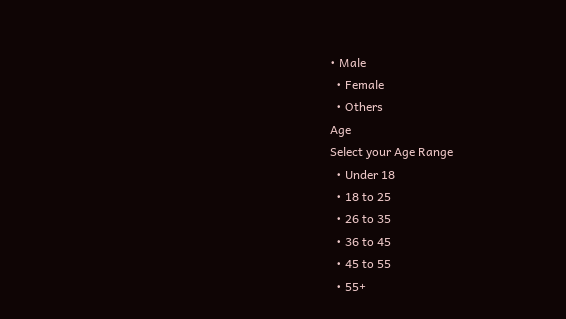• Male
  • Female
  • Others
Age
Select your Age Range
  • Under 18
  • 18 to 25
  • 26 to 35
  • 36 to 45
  • 45 to 55
  • 55+